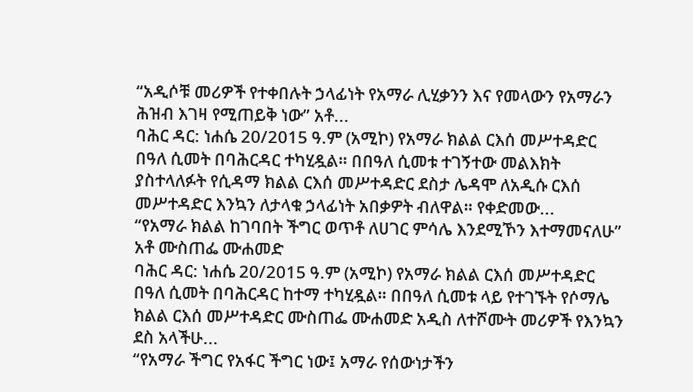“አዲሶቹ መሪዎች የተቀበሉት ኃላፊነት የአማራ ሊሂቃንን እና የመላውን የአማራን ሕዝብ እገዛ የሚጠይቅ ነው” አቶ...
ባሕር ዳር: ነሐሴ 20/2015 ዓ.ም (አሚኮ) የአማራ ክልል ርእሰ መሥተዳድር በዓለ ሲመት በባሕርዳር ተካሂዷል። በበዓለ ሲመቱ ተገኝተው መልእክት ያስተላለፉት የሲዳማ ክልል ርእሰ መሥተዳድር ደስታ ሌዳሞ ለአዲሱ ርእሰ መሥተዳድር እንኳን ለታላቁ ኃላፊነት አበቃዎት ብለዋል። የቀድመው...
“የአማራ ክልል ከገባበት ችግር ወጥቶ ለሀገር ምሳሌ እንደሚኾን እተማመናለሁ” አቶ ሙስጠፌ ሙሐመድ
ባሕር ዳር: ነሐሴ 20/2015 ዓ.ም (አሚኮ) የአማራ ክልል ርእሰ መሥተዳድር በዓለ ሲመት በባሕርዳር ከተማ ተካሂዷል። በበዓለ ሲመቱ ላይ የተገኙት የሶማሌ ክልል ርእሰ መሥተዳድር ሙስጠፌ ሙሐመድ አዲስ ለተሾሙት መሪዎች የእንኳን ደስ አላችሁ...
“የአማራ ችግር የአፋር ችግር ነው፤ አማራ የሰውነታችን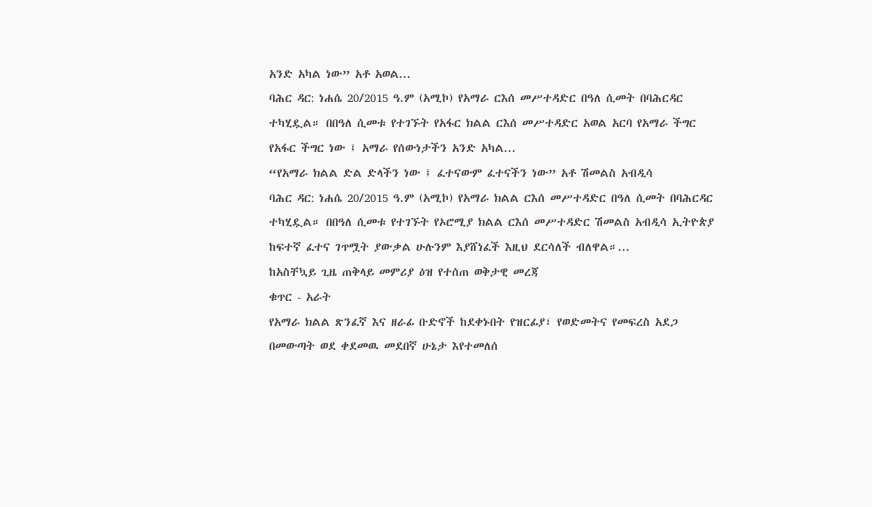አንድ አካል ነው” አቶ አወል...
ባሕር ዳር: ነሐሴ 20/2015 ዓ.ም (አሚኮ) የአማራ ርእሰ መሥተዳድር በዓለ ሲመት በባሕርዳር ተካሂዷል። በበዓለ ሲመቱ የተገኙት የአፋር ክልል ርእሰ መሥተዳድር አወል አርባ የአማራ ችግር የአፋር ችግር ነው ፤ አማራ የሰውነታችን አንድ አካል...
“የአማራ ክልል ድል ድላችን ነው ፤ ፈተናውም ፈተናችን ነው” አቶ ሽመልስ አብዲሳ
ባሕር ዳር: ነሐሴ 20/2015 ዓ.ም (አሚኮ) የአማራ ክልል ርእሰ መሥተዳድር በዓለ ሲመት በባሕርዳር ተካሂዷል። በበዓለ ሲመቱ የተገኙት የኦሮሚያ ክልል ርእሰ መሥተዳድር ሽመልስ አብዲሳ ኢትዮጵያ ከፍተኛ ፈተና ገጥሟት ያውቃል ሁሉንም እያሸነፈች እዚህ ደርሳለች ብለዋል።...
ከአስቸኳይ ጊዜ ጠቅላይ መምሪያ ዕዝ የተሰጠ ወቅታዊ መረጃ
ቁጥር - አራት
የአማራ ክልል ጽንፈኛ እና ዘራፊ ቡድኖች ከደቀኑበት የዝርፊያ፣ የወድመትና የመፍረስ አደጋ በመውጣት ወደ ቀደመዉ መደበኛ ሁኔታ እየተመለሰ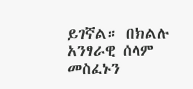ይገኛል። በክልሉ አንፃራዊ ሰላም መስፈኑን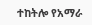ተከትሎ የአማራ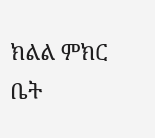ክልል ምክር ቤት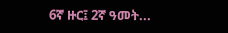6ኛ ዙር፤ 2ኛ ዓመት...